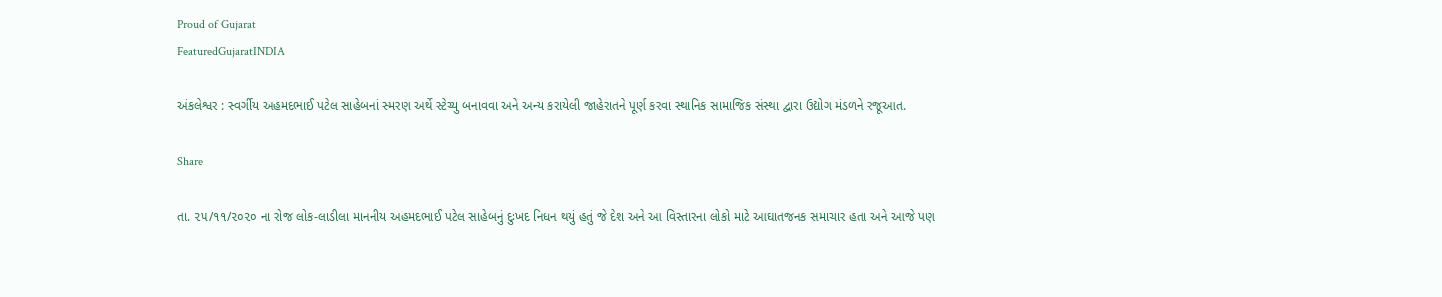Proud of Gujarat
FeaturedGujaratINDIA

અંકલેશ્વર : સ્વર્ગીય અહમદભાઈ પટેલ સાહેબનાં સ્મરણ અર્થે સ્ટેચ્યુ બનાવવા અને અન્ય કરાયેલી જાહેરાતને પૂર્ણ કરવા સ્થાનિક સામાજિક સંસ્થા દ્વારા ઉદ્યોગ મંડળને રજૂઆત.

Share

તા. ૨૫/૧૧/૨૦૨૦ ના રોજ લોક-લાડીલા માનનીય અહમદભાઈ પટેલ સાહેબનું દુઃખદ નિધન થયું હતું જે દેશ અને આ વિસ્તારના લોકો માટે આઘાતજનક સમાચાર હતા અને આજે પણ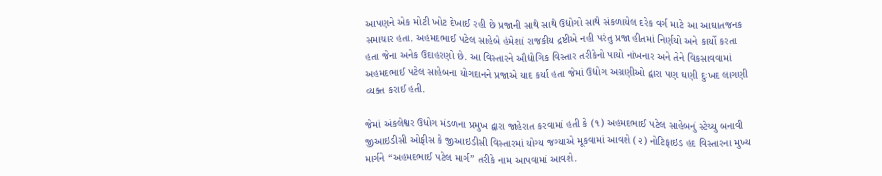આપણને એક મોટી ખોટ દેખાઈ રહી છે પ્રજાની સાથે સાથે ઉદ્યોગો સાથે સંકળાયેલ દરેક વર્ગ માટે આ આઘાતજનક સમાચાર હતા. અહમદભાઈ પટેલ સાહેબે હંમેશાં રાજકીય દ્રષ્ટીએ નહી પરંતુ પ્રજા હીતમાં નિર્ણયો અને કાર્યો કરતા હતા જેના અનેક ઉદાહરણો છે. આ વિસ્તારને ઔદ્યોગિક વિસ્તાર તરીકેનો પાયો નાંખનાર અને તેને વિકસાવવામાં અહમદભાઈ પટેલ સાહેબના યોગદાનને પ્રજાએ યાદ કર્યા હતા જેમાં ઉદ્યોગ અગ્રણીઓ દ્વારા પણ ઘણી દુઃખદ લાગણી વ્યક્ત કરાઈ હતી.

જેમાં અંકલેશ્વર ઉધોગ મંડળના પ્રમુખ દ્વારા જાહેરાત કરવામાં હતી કે (૧) અહમદભાઈ પટેલ સાહેબનું સ્ટેચ્યુ બનાવી જીઆઇડીસી ઓફીસ કે જીઆઇડીસી વિસ્તારમાં યોગ્ય જગ્યાએ મૂકવામાં આવશે (૨) નોટિફાઇડ હદ વિસ્તારના મુખ્ય માર્ગને “અહમદભાઈ પટેલ માર્ગ” તરીકે નામ આપવામાં આવશે.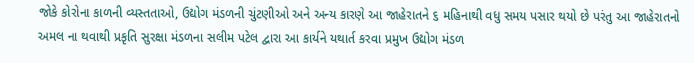જોકે કોરોના કાળની વ્યસ્તતાઓ, ઉદ્યોગ મંડળની ચુંટણીઓ અને અન્ય કારણે આ જાહેરાતને ૬ મહિનાથી વધુ સમય પસાર થયો છે પરંતુ આ જાહેરાતનો અમલ ના થવાથી પ્રકૃતિ સુરક્ષા મંડળના સલીમ પટેલ દ્વારા આ કાર્યને યથાર્ત કરવા પ્રમુખ ઉદ્યોગ મંડળ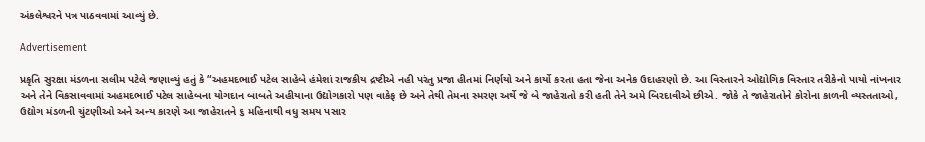અંકલેશ્વરને પત્ર પાઠવવામાં આવ્યું છે.

Advertisement

પ્રકૃતિ સુરક્ષા મંડળના સલીમ પટેલે જણાવ્યું હતું કે “અહમદભાઈ પટેલ સાહેબે હંમેશાં રાજકીય દ્રષ્ટીએ નહી પરંતુ પ્રજા હીતમાં નિર્ણયો અને કાર્યો કરતા હતા જેના અનેક ઉદાહરણો છે. આ વિસ્તારને ઓદ્યોગિક વિસ્તાર તરીકેનો પાયો નાંખનાર અને તેને વિકસાવવામાં અહમદભાઈ પટેલ સાહેબના યોગદાન બાબતે અહીયાના ઉદ્યોગકારો પણ વાકેફ છે અને તેથી તેમના સ્મરણ અર્થે જે બે જાહેરાતો કરી હતી તેને અમે બિરદાવીએ છીએ. જોકે તે જાહેરાતોને કોરોના કાળની વ્યસ્તતાઓ, ઉદ્યોગ મંડળની ચુંટણીઓ અને અન્ય કારણે આ જાહેરાતને ૬ મહિનાથી વધુ સમય પસાર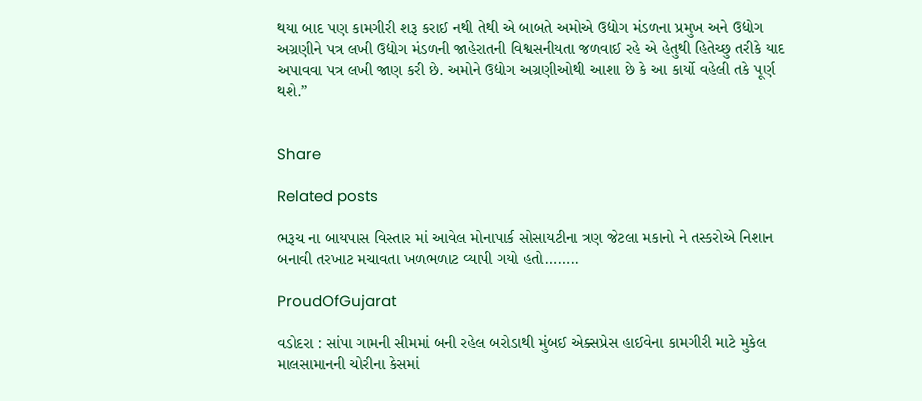થયા બાદ પણ કામગીરી શરૂ કરાઈ નથી તેથી એ બાબતે અમોએ ઉદ્યોગ મંડળના પ્રમુખ અને ઉદ્યોગ અગ્રણીને પત્ર લખી ઉદ્યોગ મંડળની જાહેરાતની વિશ્વસનીયતા જળવાઈ રહે એ હેતુથી હિતેચ્છુ તરીકે યાદ અપાવવા પત્ર લખી જાણ કરી છે. અમોને ઉદ્યોગ અગ્રણીઓથી આશા છે કે આ કાર્યો વહેલી તકે પૂર્ણ થશે.”


Share

Related posts

ભરૂચ ના બાયપાસ વિસ્તાર માં આવેલ મોનાપાર્ક સોસાયટીના ત્રણ જેટલા મકાનો ને તસ્કરોએ નિશાન બનાવી તરખાટ મચાવતા ખળભળાટ વ્યાપી ગયો હતો……..

ProudOfGujarat

વડોદરા : સાંપા ગામની સીમમાં બની રહેલ બરોડાથી મુંબઈ એક્સપ્રેસ હાઈવેના કામગીરી માટે મુકેલ માલસામાનની ચોરીના કેસમાં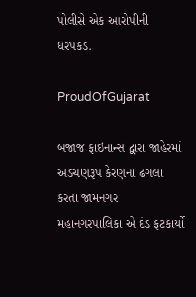પોલીસે એક આરોપીની ધરપકડ.

ProudOfGujarat

બજાજ ફાઇનાન્સ દ્વારા જાહેરમાં અડચણરૂપ કેરણના ઢગલા કરતા જામનગર મહાનગરપાલિકા એ દંડ ફટકાર્યો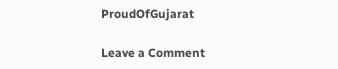ProudOfGujarat

Leave a Comment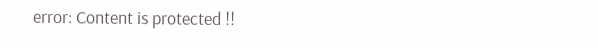error: Content is protected !!